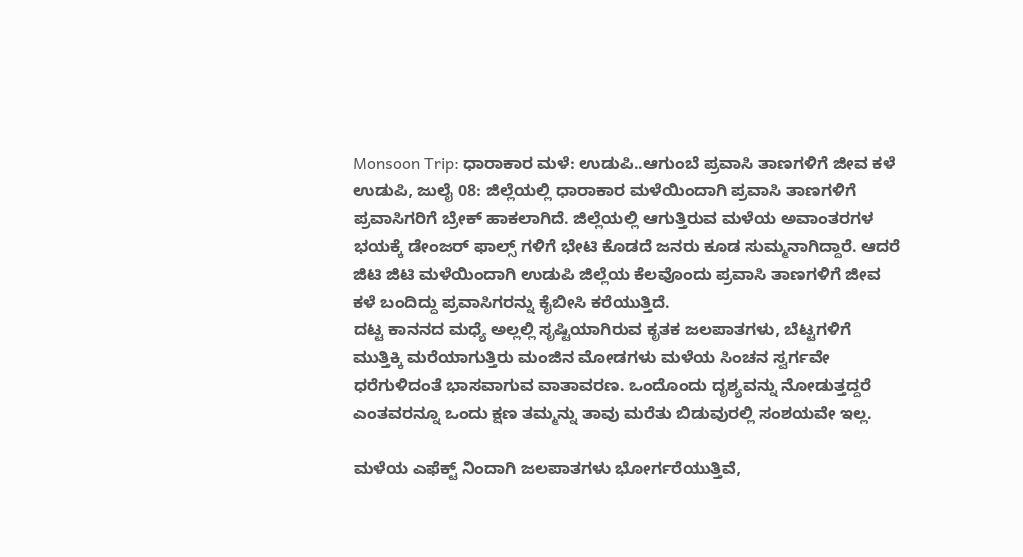Monsoon Trip: ಧಾರಾಕಾರ ಮಳೆ: ಉಡುಪಿ..ಆಗುಂಬೆ ಪ್ರವಾಸಿ ತಾಣಗಳಿಗೆ ಜೀವ ಕಳೆ
ಉಡುಪಿ, ಜುಲೈ 08: ಜಿಲ್ಲೆಯಲ್ಲಿ ಧಾರಾಕಾರ ಮಳೆಯಿಂದಾಗಿ ಪ್ರವಾಸಿ ತಾಣಗಳಿಗೆ ಪ್ರವಾಸಿಗರಿಗೆ ಬ್ರೇಕ್ ಹಾಕಲಾಗಿದೆ. ಜಿಲ್ಲೆಯಲ್ಲಿ ಆಗುತ್ತಿರುವ ಮಳೆಯ ಅವಾಂತರಗಳ ಭಯಕ್ಕೆ ಡೇಂಜರ್ ಫಾಲ್ಸ್ ಗಳಿಗೆ ಭೇಟಿ ಕೊಡದೆ ಜನರು ಕೂಡ ಸುಮ್ಮನಾಗಿದ್ದಾರೆ. ಆದರೆ ಜಿಟಿ ಜಿಟಿ ಮಳೆಯಿಂದಾಗಿ ಉಡುಪಿ ಜಿಲ್ಲೆಯ ಕೆಲವೊಂದು ಪ್ರವಾಸಿ ತಾಣಗಳಿಗೆ ಜೀವ ಕಳೆ ಬಂದಿದ್ದು ಪ್ರವಾಸಿಗರನ್ನು ಕೈಬೀಸಿ ಕರೆಯುತ್ತಿದೆ.
ದಟ್ಟ ಕಾನನದ ಮಧ್ಯೆ ಅಲ್ಲಲ್ಲಿ ಸೃಷ್ಟಿಯಾಗಿರುವ ಕೃತಕ ಜಲಪಾತಗಳು, ಬೆಟ್ಟಗಳಿಗೆ ಮುತ್ತಿಕ್ಕಿ ಮರೆಯಾಗುತ್ತಿರು ಮಂಜಿನ ಮೋಡಗಳು ಮಳೆಯ ಸಿಂಚನ ಸ್ವರ್ಗವೇ ಧರೆಗುಳಿದಂತೆ ಭಾಸವಾಗುವ ವಾತಾವರಣ. ಒಂದೊಂದು ದೃಶ್ಯವನ್ನು ನೋಡುತ್ತದ್ದರೆ ಎಂತವರನ್ನೂ ಒಂದು ಕ್ಷಣ ತಮ್ಮನ್ನು ತಾವು ಮರೆತು ಬಿಡುವುರಲ್ಲಿ ಸಂಶಯವೇ ಇಲ್ಲ.

ಮಳೆಯ ಎಫೆಕ್ಟ್ ನಿಂದಾಗಿ ಜಲಪಾತಗಳು ಭೋರ್ಗರೆಯುತ್ತಿವೆ,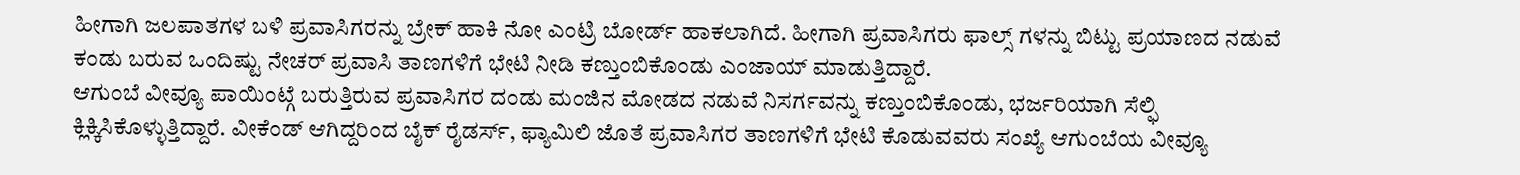ಹೀಗಾಗಿ ಜಲಪಾತಗಳ ಬಳಿ ಪ್ರವಾಸಿಗರನ್ನು ಬ್ರೇಕ್ ಹಾಕಿ ನೋ ಎಂಟ್ರಿ ಬೋರ್ಡ್ ಹಾಕಲಾಗಿದೆ. ಹೀಗಾಗಿ ಪ್ರವಾಸಿಗರು ಫಾಲ್ಸ್ ಗಳನ್ನು ಬಿಟ್ಟು ಪ್ರಯಾಣದ ನಡುವೆ ಕಂಡು ಬರುವ ಒಂದಿಷ್ಟು ನೇಚರ್ ಪ್ರವಾಸಿ ತಾಣಗಳಿಗೆ ಭೇಟಿ ನೀಡಿ ಕಣ್ತುಂಬಿಕೊಂಡು ಎಂಜಾಯ್ ಮಾಡುತ್ತಿದ್ದಾರೆ.
ಆಗುಂಬೆ ವೀವ್ಯೂ ಪಾಯಿಂಟ್ಗೆ ಬರುತ್ತಿರುವ ಪ್ರವಾಸಿಗರ ದಂಡು ಮಂಜಿನ ಮೋಡದ ನಡುವೆ ನಿಸರ್ಗವನ್ನು ಕಣ್ತುಂಬಿಕೊಂಡು, ಭರ್ಜರಿಯಾಗಿ ಸೆಲ್ಫಿ ಕ್ಲಿಕ್ಕಿಸಿಕೊಳ್ಳುತ್ತಿದ್ದಾರೆ. ವೀಕೆಂಡ್ ಆಗಿದ್ದರಿಂದ ಬೈಕ್ ರೈಡರ್ಸ್, ಫ್ಯಾಮಿಲಿ ಜೊತೆ ಪ್ರವಾಸಿಗರ ತಾಣಗಳಿಗೆ ಭೇಟಿ ಕೊಡುವವರು ಸಂಖ್ಯೆ ಆಗುಂಬೆಯ ವೀವ್ಯೂ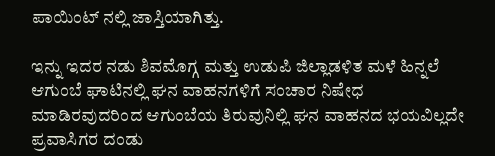ಪಾಯಿಂಟ್ ನಲ್ಲಿ ಜಾಸ್ತಿಯಾಗಿತ್ತು.

ಇನ್ನು ಇದರ ನಡು ಶಿವಮೊಗ್ಗ ಮತ್ತು ಉಡುಪಿ ಜಿಲ್ಲಾಡಳಿತ ಮಳೆ ಹಿನ್ನಲೆ ಆಗುಂಬೆ ಘಾಟಿನಲ್ಲಿ ಘನ ವಾಹನಗಳಿಗೆ ಸಂಚಾರ ನಿಷೇಧ ಮಾಡಿರವುದರಿಂದ ಆಗುಂಬೆಯ ತಿರುವುನಿಲ್ಲಿ ಘನ ವಾಹನದ ಭಯವಿಲ್ಲದೇ ಪ್ರವಾಸಿಗರ ದಂಡು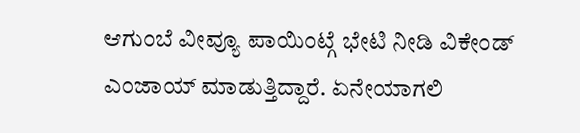ಆಗುಂಬೆ ವೀವ್ಯೂ ಪಾಯಿಂಟ್ಗೆ ಭೇಟಿ ನೀಡಿ ವಿಕೇಂಡ್ ಎಂಜಾಯ್ ಮಾಡುತ್ತಿದ್ದಾರೆ. ಏನೇಯಾಗಲಿ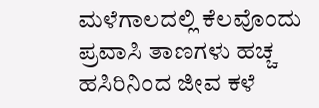ಮಳೆಗಾಲದಲ್ಲಿ ಕೆಲವೊಂದು ಪ್ರವಾಸಿ ತಾಣಗಳು ಹಚ್ಚ ಹಸಿರಿನಿಂದ ಜೀವ ಕಳೆ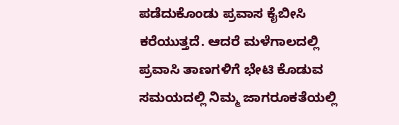ಪಡೆದುಕೊಂಡು ಪ್ರವಾಸ ಕೈಬೀಸಿ ಕರೆಯುತ್ತದೆ. ಆದರೆ ಮಳೆಗಾಲದಲ್ಲಿ ಪ್ರವಾಸಿ ತಾಣಗಳಿಗೆ ಭೇಟಿ ಕೊಡುವ ಸಮಯದಲ್ಲಿ ನಿಮ್ಮ ಜಾಗರೂಕತೆಯಲ್ಲಿ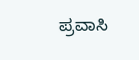ಪ್ರವಾಸಿ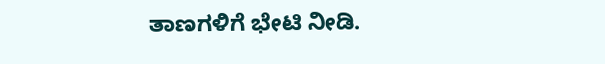ತಾಣಗಳಿಗೆ ಭೇಟಿ ನೀಡಿ.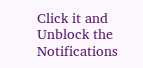Click it and Unblock the Notifications